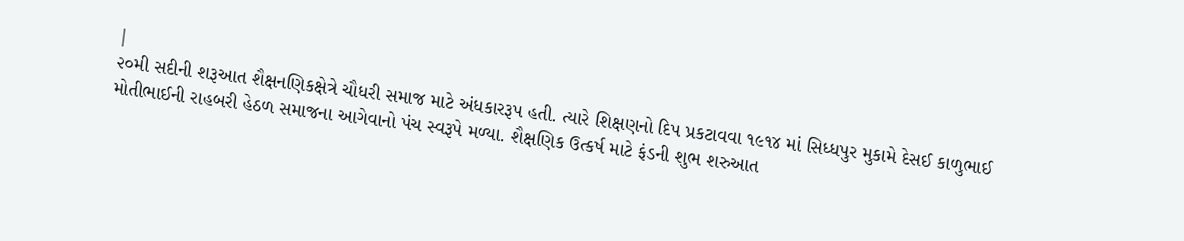|
૨૦મી સદીની શરૂઆત શૈક્ષનણિકક્ષેત્રે ચૌધરી સમાજ માટે અંધકારરૂપ હતી. ત્યારે શિક્ષણનો દિપ પ્રકટાવવા ૧૯૧૪ માં સિધ્ધપુર મુકામે દેસઈ કાળુભાઈ મોતીભાઈની રાહબરી હેઠળ સમાજના આગેવાનો પંચ સ્વરૂપે મળ્યા. શૈક્ષણિક ઉત્કર્ષ માટે ફંડની શુભ શરુઆત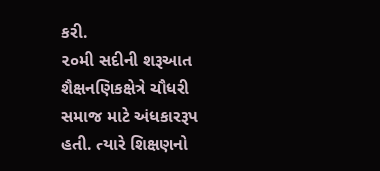કરી.
૨૦મી સદીની શરૂઆત શૈક્ષનણિકક્ષેત્રે ચૌધરી સમાજ માટે અંધકારરૂપ હતી. ત્યારે શિક્ષણનો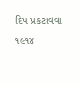દિપ પ્રકટાવવા ૧૯૧૪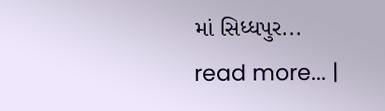માં સિધ્ધપુર...
read more... |